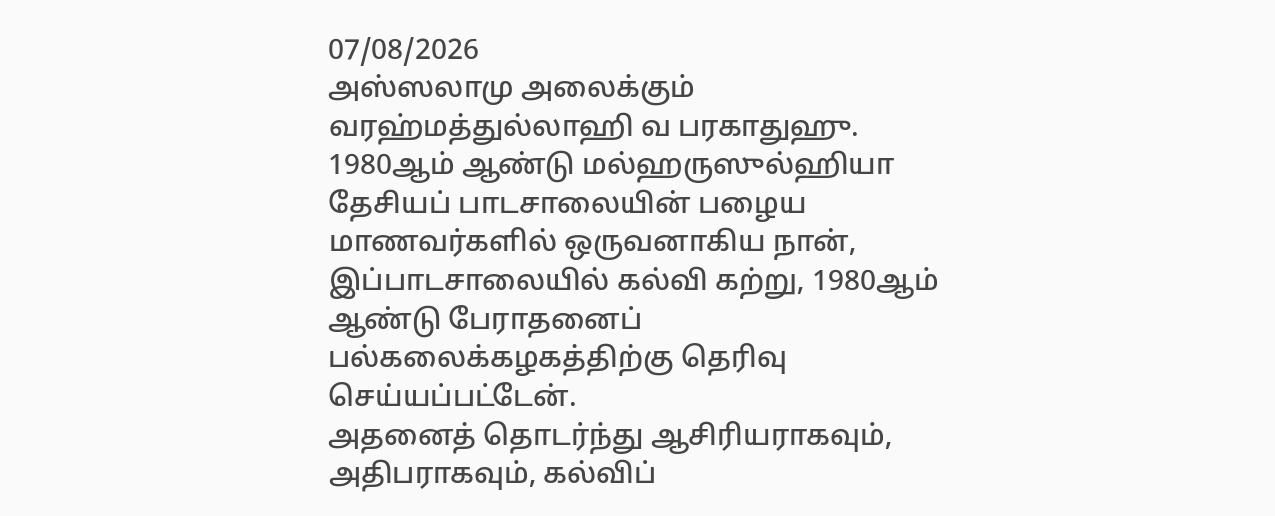07/08/2026
அஸ்ஸலாமு அலைக்கும்
வரஹ்மத்துல்லாஹி வ பரகாதுஹு.
1980ஆம் ஆண்டு மல்ஹருஸுல்ஹியா தேசியப் பாடசாலையின் பழைய மாணவர்களில் ஒருவனாகிய நான், இப்பாடசாலையில் கல்வி கற்று, 1980ஆம் ஆண்டு பேராதனைப் பல்கலைக்கழகத்திற்கு தெரிவு செய்யப்பட்டேன்.
அதனைத் தொடர்ந்து ஆசிரியராகவும், அதிபராகவும், கல்விப்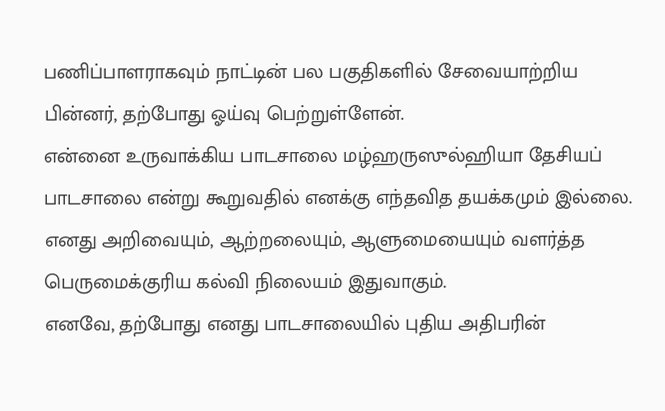பணிப்பாளராகவும் நாட்டின் பல பகுதிகளில் சேவையாற்றிய பின்னர், தற்போது ஓய்வு பெற்றுள்ளேன்.
என்னை உருவாக்கிய பாடசாலை மழ்ஹருஸுல்ஹியா தேசியப் பாடசாலை என்று கூறுவதில் எனக்கு எந்தவித தயக்கமும் இல்லை. எனது அறிவையும், ஆற்றலையும், ஆளுமையையும் வளர்த்த பெருமைக்குரிய கல்வி நிலையம் இதுவாகும்.
எனவே, தற்போது எனது பாடசாலையில் புதிய அதிபரின்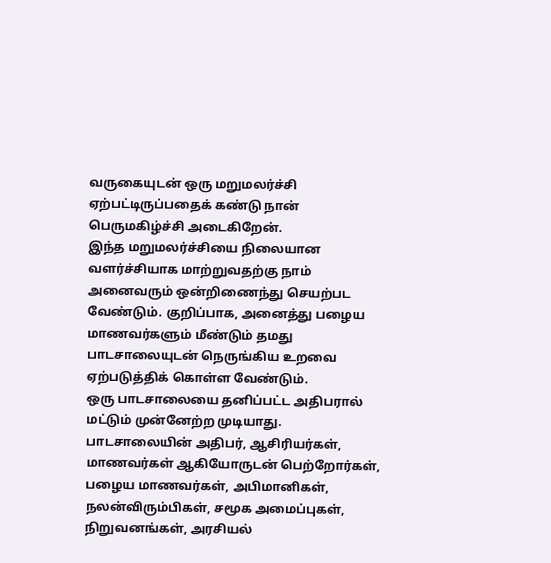வருகையுடன் ஒரு மறுமலர்ச்சி ஏற்பட்டிருப்பதைக் கண்டு நான் பெருமகிழ்ச்சி அடைகிறேன்.
இந்த மறுமலர்ச்சியை நிலையான வளர்ச்சியாக மாற்றுவதற்கு நாம் அனைவரும் ஒன்றிணைந்து செயற்பட வேண்டும். குறிப்பாக, அனைத்து பழைய மாணவர்களும் மீண்டும் தமது பாடசாலையுடன் நெருங்கிய உறவை ஏற்படுத்திக் கொள்ள வேண்டும்.
ஒரு பாடசாலையை தனிப்பட்ட அதிபரால் மட்டும் முன்னேற்ற முடியாது. பாடசாலையின் அதிபர், ஆசிரியர்கள், மாணவர்கள் ஆகியோருடன் பெற்றோர்கள், பழைய மாணவர்கள், அபிமானிகள், நலன்விரும்பிகள், சமூக அமைப்புகள், நிறுவனங்கள், அரசியல்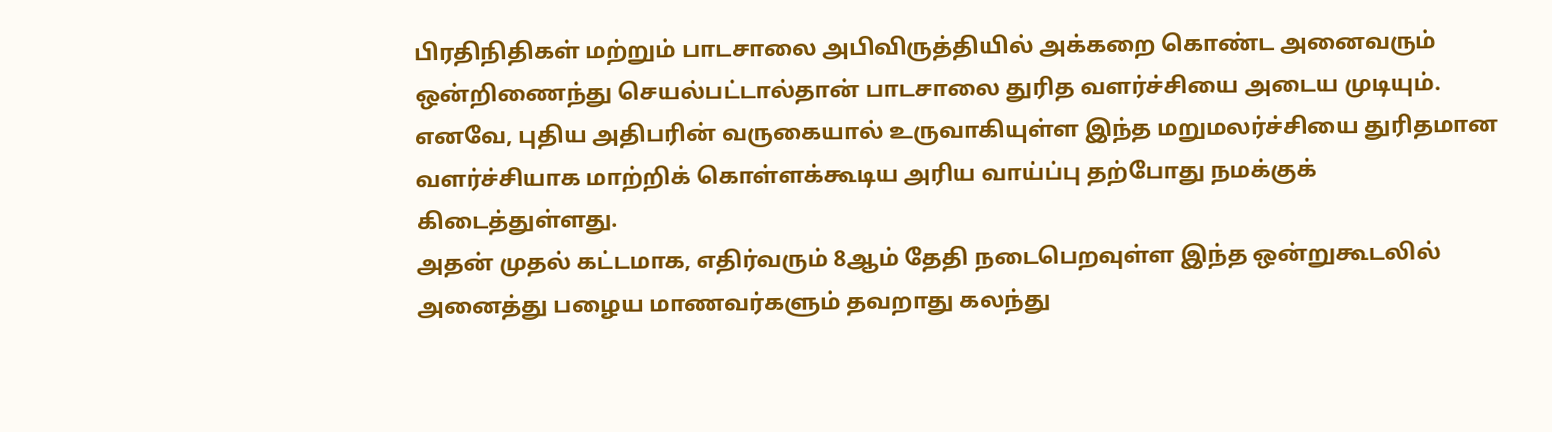பிரதிநிதிகள் மற்றும் பாடசாலை அபிவிருத்தியில் அக்கறை கொண்ட அனைவரும் ஒன்றிணைந்து செயல்பட்டால்தான் பாடசாலை துரித வளர்ச்சியை அடைய முடியும்.
எனவே, புதிய அதிபரின் வருகையால் உருவாகியுள்ள இந்த மறுமலர்ச்சியை துரிதமான வளர்ச்சியாக மாற்றிக் கொள்ளக்கூடிய அரிய வாய்ப்பு தற்போது நமக்குக் கிடைத்துள்ளது.
அதன் முதல் கட்டமாக, எதிர்வரும் 8ஆம் தேதி நடைபெறவுள்ள இந்த ஒன்றுகூடலில் அனைத்து பழைய மாணவர்களும் தவறாது கலந்து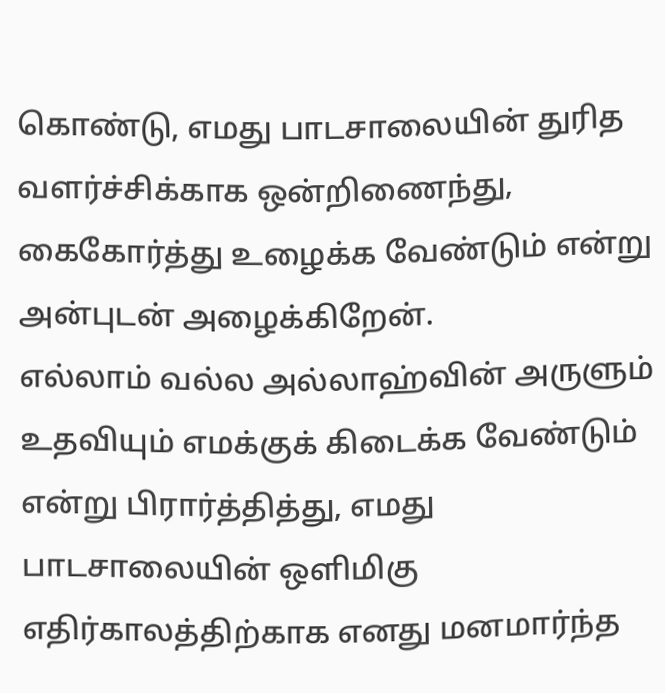கொண்டு, எமது பாடசாலையின் துரித வளர்ச்சிக்காக ஒன்றிணைந்து, கைகோர்த்து உழைக்க வேண்டும் என்று அன்புடன் அழைக்கிறேன்.
எல்லாம் வல்ல அல்லாஹ்வின் அருளும் உதவியும் எமக்குக் கிடைக்க வேண்டும் என்று பிரார்த்தித்து, எமது பாடசாலையின் ஒளிமிகு எதிர்காலத்திற்காக எனது மனமார்ந்த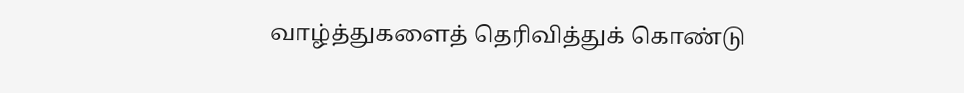வாழ்த்துகளைத் தெரிவித்துக் கொண்டு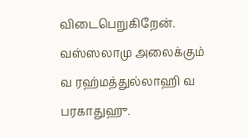விடைபெறுகிறேன்.
வஸ்ஸலாமு அலைக்கும்
வ ரஹ்மத்துல்லாஹி வ பரகாதுஹு.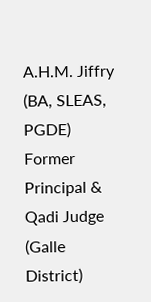A.H.M. Jiffry (BA, SLEAS, PGDE)
Former Principal & Qadi Judge
(Galle District)